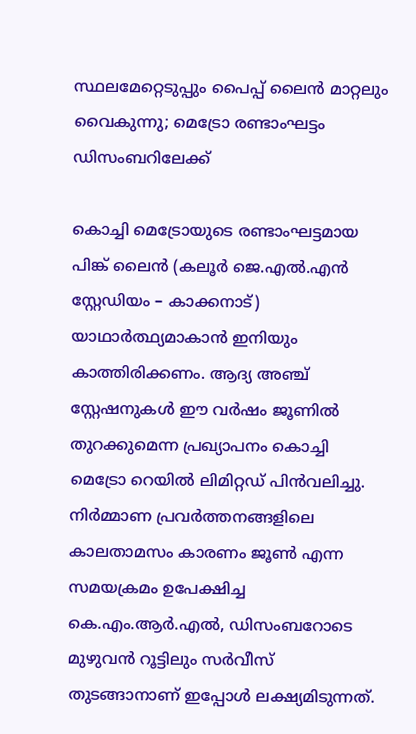സ്ഥലമേറ്റെടുപ്പും പൈപ്പ് ലൈൻ മാറ്റലും വൈകുന്നു; മെട്രോ രണ്ടാംഘട്ടം ഡിസംബറിലേക്ക്

കൊച്ചി മെട്രോയുടെ രണ്ടാംഘട്ടമായ പിങ്ക് ലൈൻ (കലൂർ ജെ.എൽ.എൻ സ്റ്റേഡിയം – കാക്കനാട്) യാഥാർത്ഥ്യമാകാൻ ഇനിയും കാത്തിരിക്കണം. ആദ്യ അഞ്ച് സ്റ്റേഷനുകൾ ഈ വർഷം ജൂണിൽ തുറക്കുമെന്ന പ്രഖ്യാപനം കൊച്ചി മെട്രോ റെയിൽ ലിമിറ്റഡ് പിൻവലിച്ചു. നിർമ്മാണ പ്രവർത്തനങ്ങളിലെ കാലതാമസം കാരണം ജൂൺ എന്ന സമയക്രമം ഉപേക്ഷിച്ച കെ.എം.ആർ.എൽ, ഡിസംബറോടെ മുഴുവൻ റൂട്ടിലും സർവീസ് തുടങ്ങാനാണ് ഇപ്പോൾ ലക്ഷ്യമിടുന്നത്.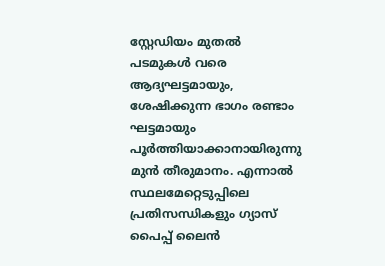സ്റ്റേഡിയം മുതൽ പടമുകൾ വരെ ആദ്യഘട്ടമായും, ശേഷിക്കുന്ന ഭാഗം രണ്ടാം ഘട്ടമായും പൂർത്തിയാക്കാനായിരുന്നു മുൻ തീരുമാനം. എന്നാൽ സ്ഥലമേറ്റെടുപ്പിലെ പ്രതിസന്ധികളും ഗ്യാസ് പൈപ്പ് ലൈൻ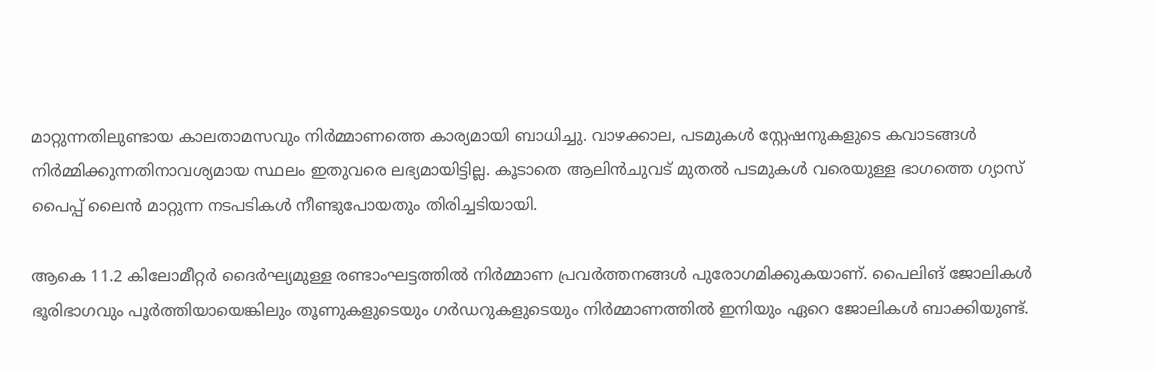മാറ്റുന്നതിലുണ്ടായ കാലതാമസവും നിർമ്മാണത്തെ കാര്യമായി ബാധിച്ചു. വാഴക്കാല, പടമുകൾ സ്റ്റേഷനുകളുടെ കവാടങ്ങൾ നിർമ്മിക്കുന്നതിനാവശ്യമായ സ്ഥലം ഇതുവരെ ലഭ്യമായിട്ടില്ല. കൂടാതെ ആലിൻചുവട് മുതൽ പടമുകൾ വരെയുള്ള ഭാഗത്തെ ഗ്യാസ് പൈപ്പ് ലൈൻ മാറ്റുന്ന നടപടികൾ നീണ്ടുപോയതും തിരിച്ചടിയായി.

ആകെ 11.2 കിലോമീറ്റർ ദൈർഘ്യമുള്ള രണ്ടാംഘട്ടത്തിൽ നിർമ്മാണ പ്രവർത്തനങ്ങൾ പുരോഗമിക്കുകയാണ്. പൈലിങ് ജോലികൾ ഭൂരിഭാഗവും പൂർത്തിയായെങ്കിലും തൂണുകളുടെയും ഗർഡറുകളുടെയും നിർമ്മാണത്തിൽ ഇനിയും ഏറെ ജോലികൾ ബാക്കിയുണ്ട്.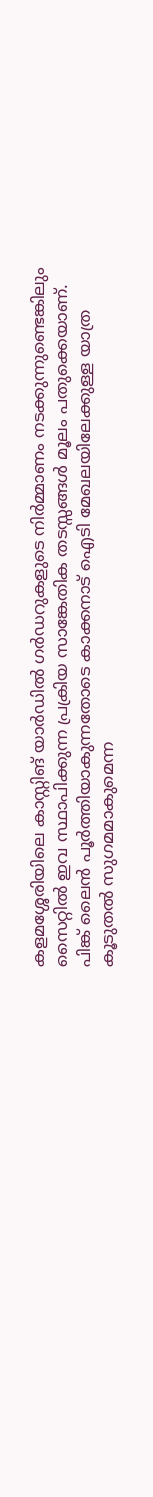കളമശ്ശേരിയിലെ കാസ്റ്റിങ് യാർഡിൽ ഗർഡറുകളുടെ നിർമ്മാണം നടക്കുന്നുണ്ടെങ്കിലും സൈറ്റിൽ ഇവ സ്ഥാപിക്കുന്ന പ്രക്രിയ സാങ്കേതിക തടസ്സങ്ങൾ മൂലം പതുക്കെയാണ്. പിങ്ക് ലൈൻ പൂർത്തിയാകുന്നതോടെ കാക്കനാട് ഐടി മേഖലയിലേക്കുള്ള യാത്ര കൂടുതൽ സുഗമമാകുമെന്ന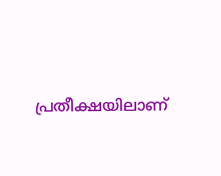പ്രതീക്ഷയിലാണ്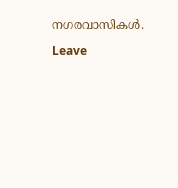നഗരവാസികൾ.

Leave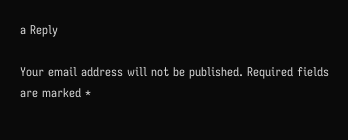a Reply

Your email address will not be published. Required fields are marked *